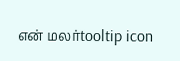என் மலர்tooltip icon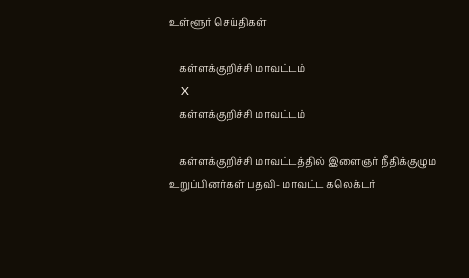உள்ளூர் செய்திகள்

    கள்ளக்குறிச்சி மாவட்டம்
    X
    கள்ளக்குறிச்சி மாவட்டம்

    கள்ளக்குறிச்சி மாவட்டத்தில் இளைஞர் நீதிக்குழும உறுப்பினர்கள் பதவி- மாவட்ட கலெக்டர்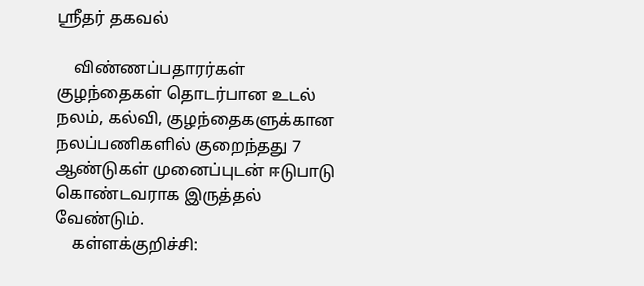ஸ்ரீதர் தகவல்

    விண்ணப்பதாரர்கள் குழந்தைகள் தொடர்பான உடல் நலம், கல்வி, குழந்தைகளுக்கான நலப்பணிகளில் குறைந்தது 7 ஆண்டுகள் முனைப்புடன் ஈடுபாடு கொண்டவராக இருத்தல் வேண்டும்.
    கள்ளக்குறிச்சி: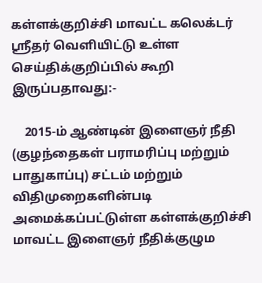கள்ளக்குறிச்சி மாவட்ட கலெக்டர் ஸ்ரீதர் வெளியிட்டு உள்ள செய்திக்குறிப்பில் கூறி இருப்பதாவது:-

    2015-ம் ஆண்டின் இளைஞர் நீதி (குழந்தைகள் பராமரிப்பு மற்றும் பாதுகாப்பு) சட்டம் மற்றும் விதிமுறைகளின்படி அமைக்கப்பட்டுள்ள கள்ளக்குறிச்சி மாவட்ட இளைஞர் நீதிக்குழும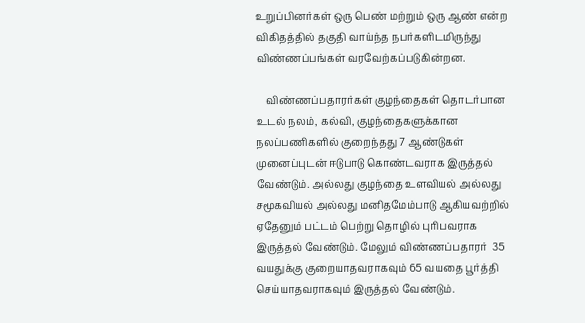உறுப்பினர்கள் ஒரு பெண் மற்றும் ஒரு ஆண் என்ற விகிதத்தில் தகுதி வாய்ந்த நபர்களிடமிருந்து விண்ணப்பங்கள் வரவேற்கப்படுகின்றன.

    விண்ணப்பதாரர்கள் குழந்தைகள் தொடர்பான உடல் நலம், கல்வி, குழந்தைகளுக்கான நலப்பணிகளில் குறைந்தது 7 ஆண்டுகள் முனைப்புடன் ஈடுபாடு கொண்டவராக இருத்தல் வேண்டும். அல்லது குழந்தை உளவியல் அல்லது சமூகவியல் அல்லது மனிதமேம்பாடு ஆகியவற்றில் ஏதேனும் பட்டம் பெற்று தொழில் புரிபவராக இருத்தல் வேண்டும். மேலும் விண்ணப்பதாரர்  35  வயதுக்கு குறையாதவராகவும் 65 வயதை பூர்த்தி செய்யாதவராகவும் இருத்தல் வேண்டும்.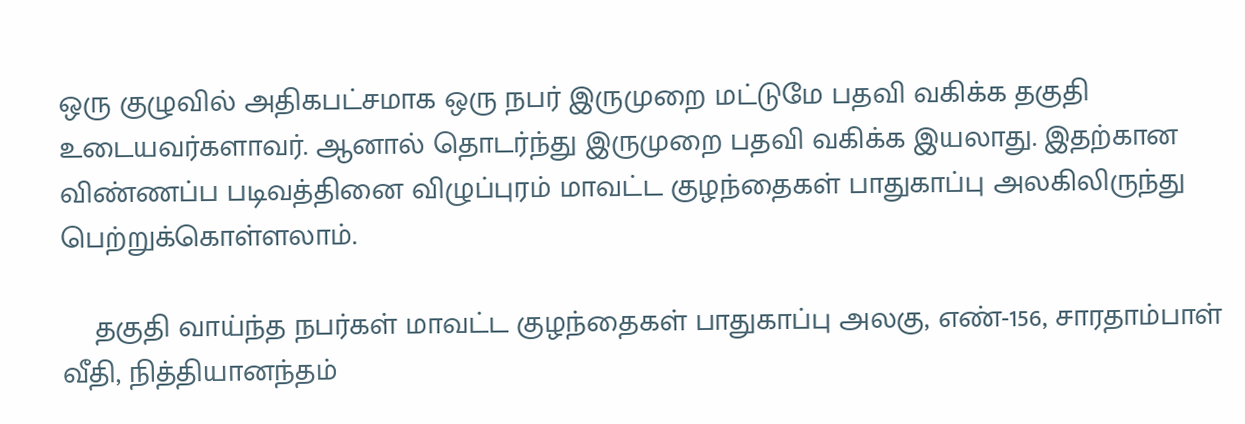ஒரு குழுவில் அதிகபட்சமாக ஒரு நபர் இருமுறை மட்டுமே பதவி வகிக்க தகுதி உடையவர்களாவர். ஆனால் தொடர்ந்து இருமுறை பதவி வகிக்க இயலாது. இதற்கான விண்ணப்ப படிவத்தினை விழுப்புரம் மாவட்ட குழந்தைகள் பாதுகாப்பு அலகிலிருந்து பெற்றுக்கொள்ளலாம்.

    தகுதி வாய்ந்த நபர்கள் மாவட்ட குழந்தைகள் பாதுகாப்பு அலகு, எண்-156, சாரதாம்பாள் வீதி, நித்தியானந்தம்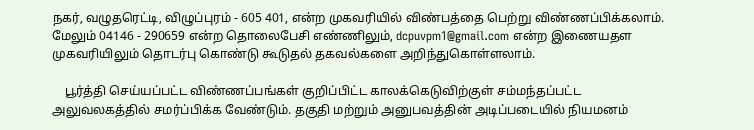நகர், வழுதரெட்டி, விழுப்புரம் - 605 401, என்ற முகவரியில் விண்பத்தை பெற்று விண்ணப்பிக்கலாம். மேலும் 04146 - 290659 என்ற தொலைபேசி எண்ணிலும், dcpuvpm1@gmail.com என்ற இணையதள முகவரியிலும் தொடர்பு கொண்டு கூடுதல் தகவல்களை அறிந்துகொள்ளலாம்.

    பூர்த்தி செய்யப்பட்ட விண்ணப்பங்கள் குறிப்பிட்ட காலக்கெடுவிற்குள் சம்மந்தப்பட்ட அலுவலகத்தில் சமர்ப்பிக்க வேண்டும். தகுதி மற்றும் அனுபவத்தின் அடிப்படையில் நியமனம்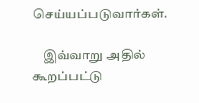செய்யப்படுவார்கள்.

    இவ்வாறு அதில் கூறப்பட்டு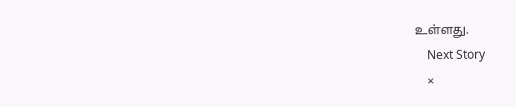உள்ளது.
    Next Story
    ×